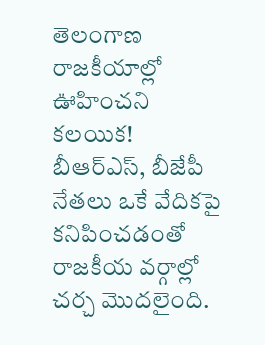తెలంగాణ రాజకీయాల్లో ఊహించని కలయిక! బీఆర్ఎస్, బీజేపీ నేతలు ఒకే వేదికపై కనిపించడంతో రాజకీయ వర్గాల్లో చర్చ మొదలైంది.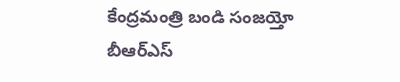కేంద్రమంత్రి బండి సంజయ్తో బీఆర్ఎస్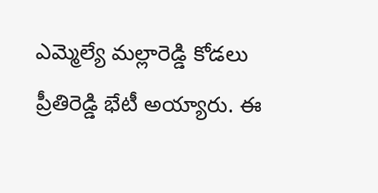ఎమ్మెల్యే మల్లారెడ్డి కోడలు ప్రీతిరెడ్డి భేటీ అయ్యారు. ఈ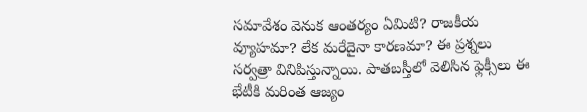సమావేశం వెనుక ఆంతర్యం ఏమిటి? రాజకీయ వ్యూహమా? లేక మరేదైనా కారణమా? ఈ ప్రశ్నలు సర్వత్రా వినిపిస్తున్నాయి. పాతబస్తీలో వెలిసిన ఫ్లెక్సీలు ఈ భేటీకి మరింత ఆజ్యం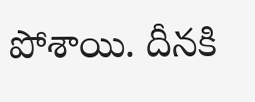పోశాయి. దీనకి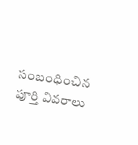సంబంధించిన పూర్తి వివరాలు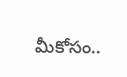మీకోసం..